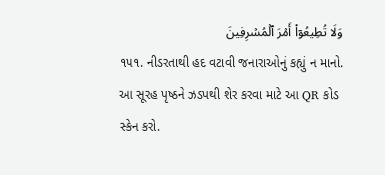وَلَا تُطِيعُوٓاْ أَمۡرَ ٱلۡمُسۡرِفِينَ
૧૫૧. નીડરતાથી હદ વટાવી જનારાઓનું કહ્યું ન માનો.
આ સૂરહ પૃષ્ઠને ઝડપથી શેર કરવા માટે આ QR કોડ સ્કેન કરો.